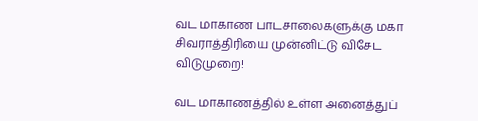வட மாகாண பாடசாலைகளுக்கு மகா சிவராத்திரியை முன்னிட்டு விசேட விடுமுறை!

வட மாகாணத்தில் உள்ள அனைத்துப்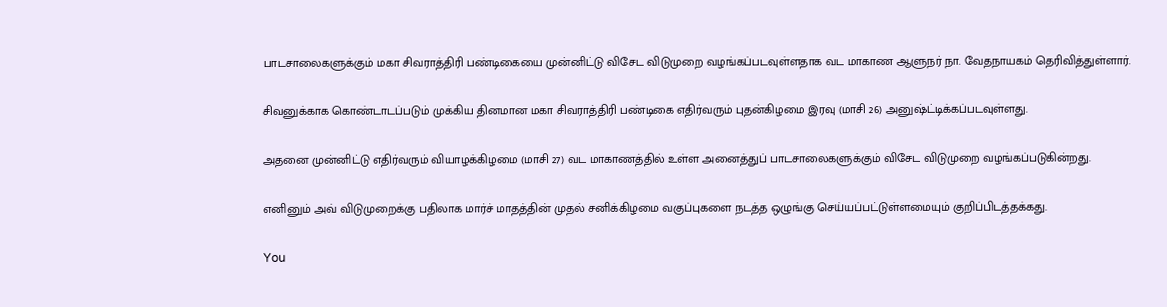பாடசாலைகளுக்கும் மகா சிவராத்திரி பண்டிகையை முன்னிட்டு விசேட விடுமுறை வழங்கப்படவுள்ளதாக வட மாகாண ஆளுநர் நா. வேதநாயகம் தெரிவித்துள்ளார்.

சிவனுக்காக கொண்டாடப்படும் முக்கிய தினமான மகா சிவராத்திரி பண்டிகை எதிர்வரும் புதன்கிழமை இரவு (மாசி 26) அனுஷ்ட்டிக்கப்படவுள்ளது.

அதனை முன்னிட்டு எதிர்வரும் வியாழக்கிழமை (மாசி 27) வட மாகாணத்தில் உள்ள அனைத்துப் பாடசாலைகளுக்கும் விசேட விடுமுறை வழங்கப்படுகின்றது.

எனினும் அவ் விடுமுறைக்கு பதிலாக மார்ச் மாதத்தின் முதல் சனிக்கிழமை வகுப்புகளை நடத்த ஒழுங்கு செய்யப்பட்டுள்ளமையும் குறிப்பிடத்தக்கது.

You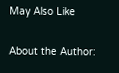May Also Like

About the Author: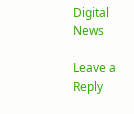Digital News

Leave a Reply